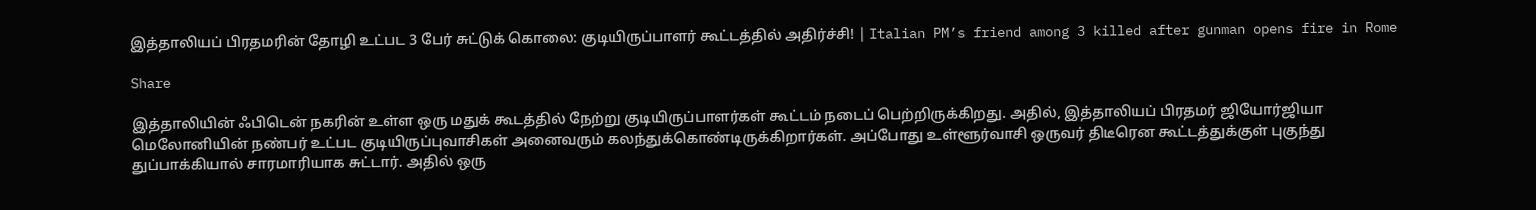இத்தாலியப் பிரதமரின் தோழி உட்பட 3 பேர் சுட்டுக் கொலை: குடியிருப்பாளர் கூட்டத்தில் அதிர்ச்சி! | Italian PM’s friend among 3 killed after gunman opens fire in Rome

Share

இத்தாலியின் ஃபிடென் நகரின் உள்ள ஒரு மதுக் கூடத்தில் நேற்று குடியிருப்பாளர்கள் கூட்டம் நடைப் பெற்றிருக்கிறது. அதில், இத்தாலியப் பிரதமர் ஜியோர்ஜியா மெலோனியின் நண்பர் உட்பட குடியிருப்புவாசிகள் அனைவரும் கலந்துக்கொண்டிருக்கிறார்கள். அப்போது உள்ளூர்வாசி ஒருவர் திடீரென கூட்டத்துக்குள் புகுந்து துப்பாக்கியால் சாரமாரியாக சுட்டார். அதில் ஒரு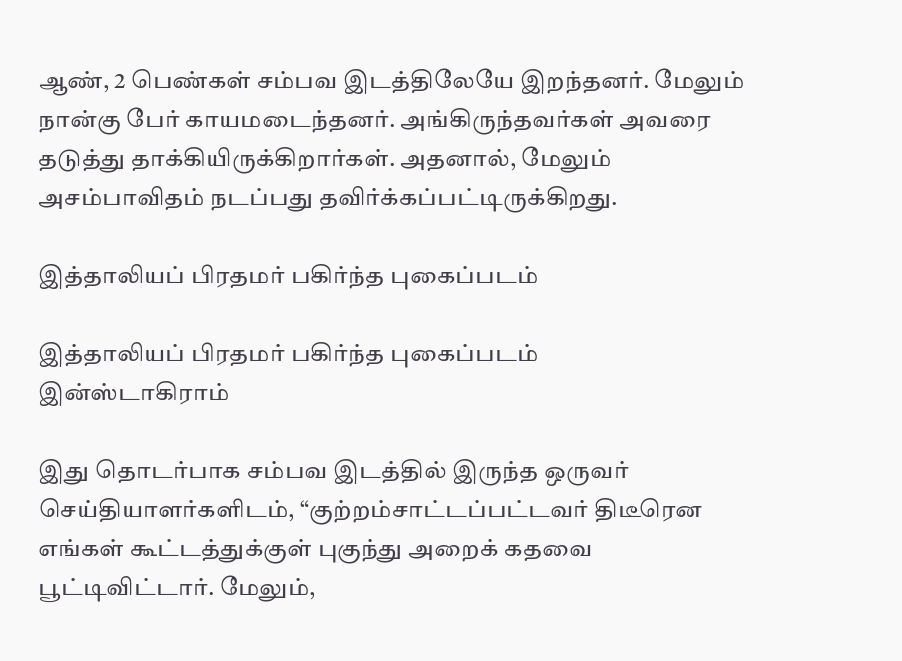ஆண், 2 பெண்கள் சம்பவ இடத்திலேயே இறந்தனர். மேலும் நான்கு பேர் காயமடைந்தனர். அங்கிருந்தவர்கள் அவரை தடுத்து தாக்கியிருக்கிறார்கள். அதனால், மேலும் அசம்பாவிதம் நடப்பது தவிர்க்கப்பட்டிருக்கிறது.

இத்தாலியப் பிரதமர் பகிர்ந்த புகைப்படம்

இத்தாலியப் பிரதமர் பகிர்ந்த புகைப்படம்
இன்ஸ்டாகிராம்

இது தொடர்பாக சம்பவ இடத்தில் இருந்த ஒருவர் செய்தியாளர்களிடம், “குற்றம்சாட்டப்பட்டவர் திடீரென எங்கள் கூட்டத்துக்குள் புகுந்து அறைக் கதவை பூட்டிவிட்டார். மேலும்,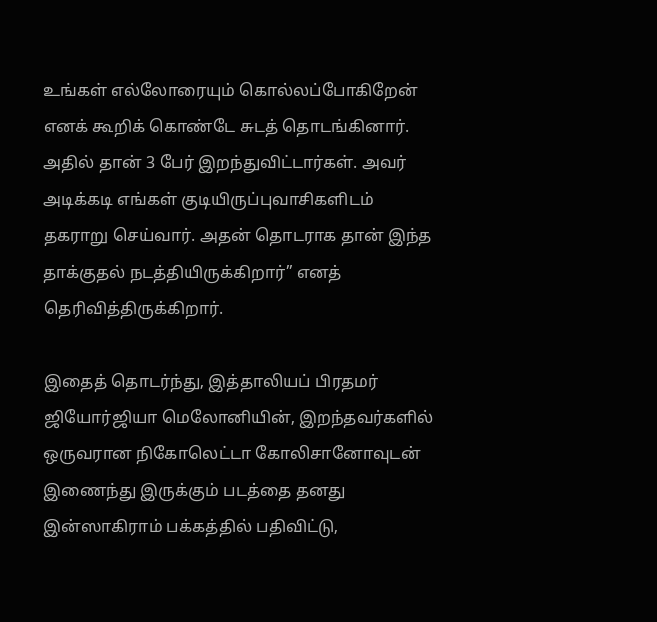உங்கள் எல்லோரையும் கொல்லப்போகிறேன் எனக் கூறிக் கொண்டே சுடத் தொடங்கினார். அதில் தான் 3 பேர் இறந்துவிட்டார்கள். அவர் அடிக்கடி எங்கள் குடியிருப்புவாசிகளிடம் தகராறு செய்வார். அதன் தொடராக தான் இந்த தாக்குதல் நடத்தியிருக்கிறார்” எனத் தெரிவித்திருக்கிறார்.

இதைத் தொடர்ந்து, இத்தாலியப் பிரதமர் ஜியோர்ஜியா மெலோனியின், இறந்தவர்களில் ஒருவரான நிகோலெட்டா கோலிசானோவுடன் இணைந்து இருக்கும் படத்தை தனது இன்ஸாகிராம் பக்கத்தில் பதிவிட்டு,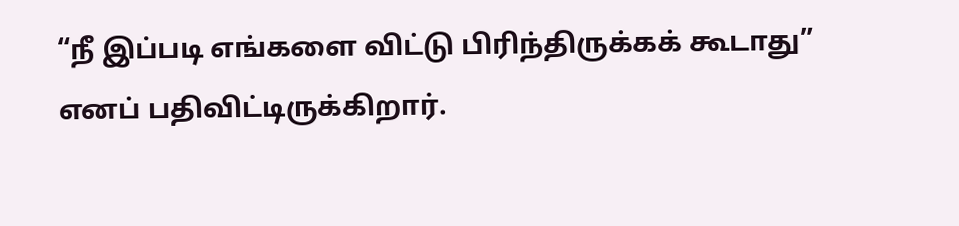“நீ இப்படி எங்களை விட்டு பிரிந்திருக்கக் கூடாது” எனப் பதிவிட்டிருக்கிறார்.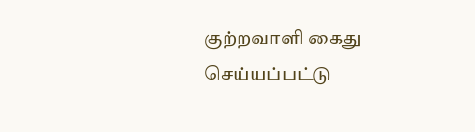குற்றவாளி கைது செய்யப்பட்டு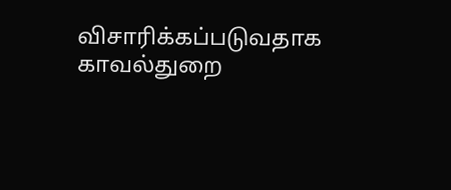விசாரிக்கப்படுவதாக காவல்துறை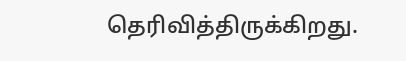தெரிவித்திருக்கிறது.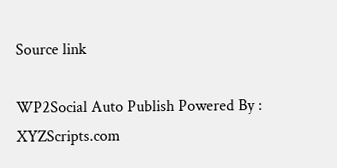Source link

WP2Social Auto Publish Powered By : XYZScripts.com